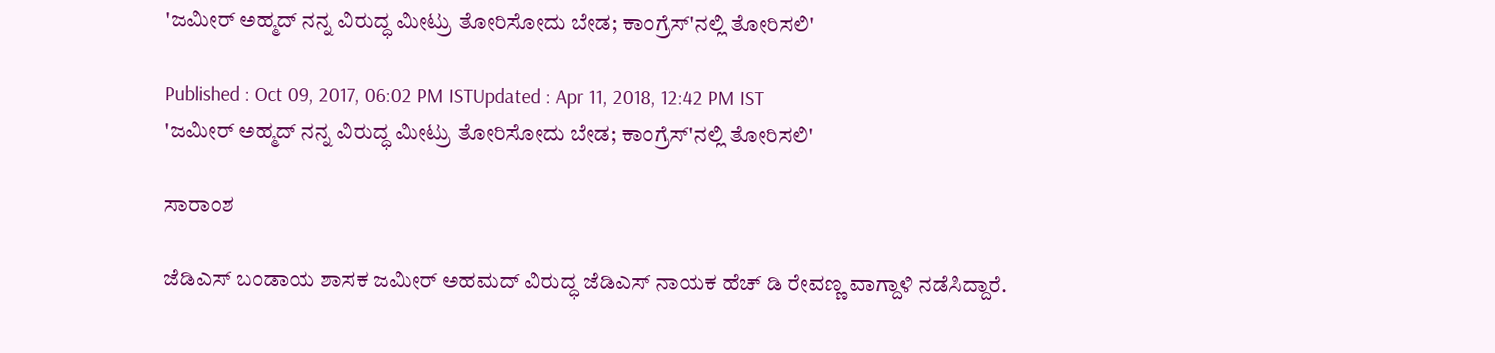'ಜಮೀರ್ ಅಹ್ಮದ್ ನನ್ನ ವಿರುದ್ಧ ಮೀಟ್ರು ತೋರಿಸೋದು ಬೇಡ; ಕಾಂಗ್ರೆಸ್'ನಲ್ಲಿ ತೋರಿಸಲಿ'

Published : Oct 09, 2017, 06:02 PM ISTUpdated : Apr 11, 2018, 12:42 PM IST
'ಜಮೀರ್ ಅಹ್ಮದ್ ನನ್ನ ವಿರುದ್ಧ ಮೀಟ್ರು ತೋರಿಸೋದು ಬೇಡ; ಕಾಂಗ್ರೆಸ್'ನಲ್ಲಿ ತೋರಿಸಲಿ'

ಸಾರಾಂಶ

ಜೆಡಿಎಸ್ ಬಂಡಾಯ ಶಾಸಕ ಜಮೀರ್ ಅಹಮದ್ ವಿರುದ್ಧ ಜೆಡಿಎಸ್ ನಾಯಕ ಹೆಚ್ ಡಿ ರೇವಣ್ಣ ವಾಗ್ದಾಳಿ ನಡೆಸಿದ್ದಾರೆ.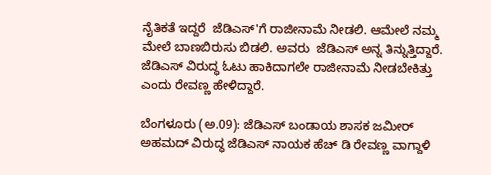ನೈತಿಕತೆ ಇದ್ದರೆ  ಜೆಡಿಎಸ್'ಗೆ ರಾಜೀನಾಮೆ ನೀಡಲಿ. ಆಮೇಲೆ ನಮ್ಮ ಮೇಲೆ ಬಾಣಬಿರುಸು ಬಿಡಲಿ. ಅವರು  ಜೆಡಿಎಸ್ ಅನ್ನ ತಿನ್ನುತ್ತಿದ್ದಾರೆ.  ಜೆಡಿಎಸ್ ವಿರುದ್ಧ ಓಟು ಹಾಕಿದಾಗಲೇ ರಾಜೀನಾಮೆ ನೀಡಬೇಕಿತ್ತು ಎಂದು ರೇವಣ್ಣ ಹೇಳಿದ್ದಾರೆ.

ಬೆಂಗಳೂರು (ಅ.09): ಜೆಡಿಎಸ್ ಬಂಡಾಯ ಶಾಸಕ ಜಮೀರ್ ಅಹಮದ್ ವಿರುದ್ಧ ಜೆಡಿಎಸ್ ನಾಯಕ ಹೆಚ್ ಡಿ ರೇವಣ್ಣ ವಾಗ್ದಾಳಿ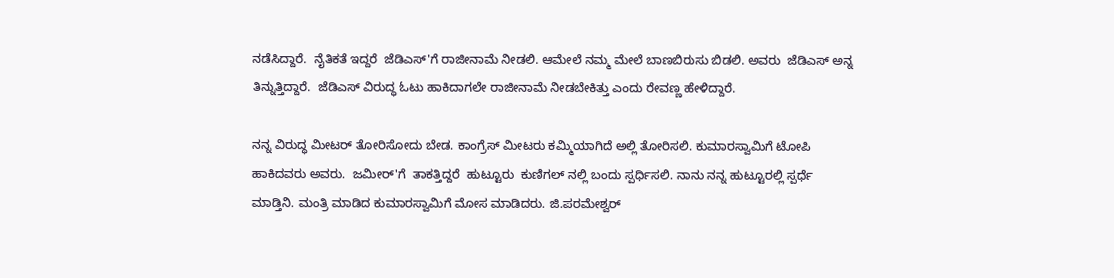ನಡೆಸಿದ್ದಾರೆ.  ನೈತಿಕತೆ ಇದ್ದರೆ  ಜೆಡಿಎಸ್'ಗೆ ರಾಜೀನಾಮೆ ನೀಡಲಿ. ಆಮೇಲೆ ನಮ್ಮ ಮೇಲೆ ಬಾಣಬಿರುಸು ಬಿಡಲಿ. ಅವರು  ಜೆಡಿಎಸ್ ಅನ್ನ ತಿನ್ನುತ್ತಿದ್ದಾರೆ.  ಜೆಡಿಎಸ್ ವಿರುದ್ಧ ಓಟು ಹಾಕಿದಾಗಲೇ ರಾಜೀನಾಮೆ ನೀಡಬೇಕಿತ್ತು ಎಂದು ರೇವಣ್ಣ ಹೇಳಿದ್ದಾರೆ.

ನನ್ನ ವಿರುದ್ಧ ಮೀಟರ್ ತೋರಿಸೋದು ಬೇಡ. ಕಾಂಗ್ರೆಸ್ ಮೀಟರು ಕಮ್ಮಿಯಾಗಿದೆ ಅಲ್ಲಿ ತೋರಿಸಲಿ. ಕುಮಾರಸ್ವಾಮಿಗೆ ಟೋಪಿ ಹಾಕಿದವರು ಅವರು.  ಜಮೀರ್'ಗೆ  ತಾಕತ್ತಿದ್ದರೆ  ಹುಟ್ಟೂರು  ಕುಣಿಗಲ್ ನಲ್ಲಿ ಬಂದು ಸ್ಪರ್ಧಿಸಲಿ. ನಾನು ನನ್ನ ಹುಟ್ಟೂರಲ್ಲಿ ಸ್ಪರ್ಧೆ ಮಾಡ್ತಿನಿ. ಮಂತ್ರಿ ಮಾಡಿದ ಕುಮಾರಸ್ವಾಮಿಗೆ ಮೋಸ ಮಾಡಿದರು. ಜಿ.ಪರಮೇಶ್ವರ್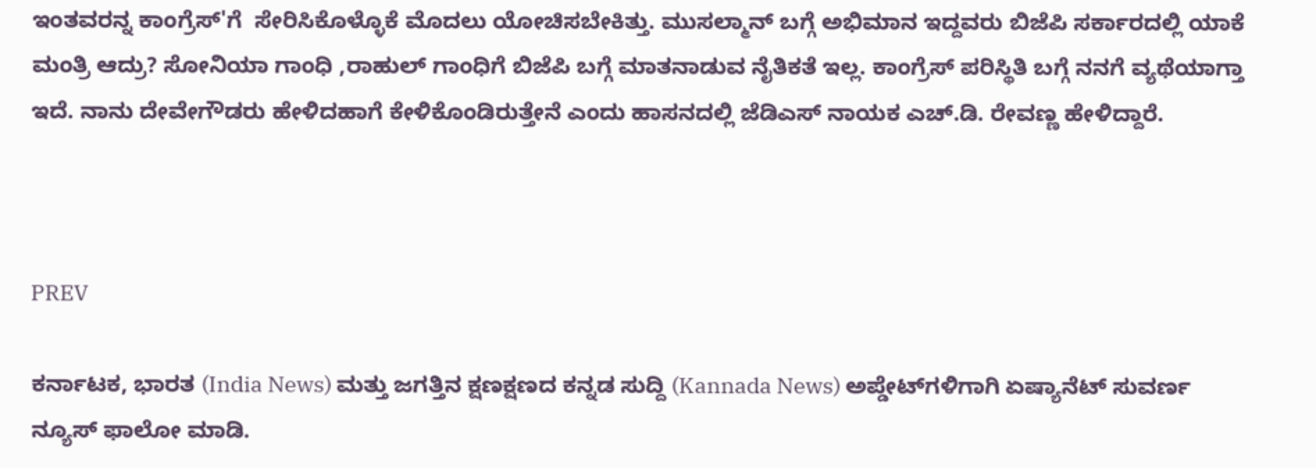ಇಂತವರನ್ನ ಕಾಂಗ್ರೆಸ್'ಗೆ  ಸೇರಿಸಿಕೊಳ್ಳೊಕೆ ಮೊದಲು ಯೋಚಿಸಬೇಕಿತ್ತು. ಮುಸಲ್ಮಾನ್ ಬಗ್ಗೆ ಅಭಿಮಾನ ಇದ್ದವರು ಬಿಜೆಪಿ ಸರ್ಕಾರದಲ್ಲಿ ಯಾಕೆ ಮಂತ್ರಿ ಆದ್ರು? ಸೋನಿಯಾ ಗಾಂಧಿ ,ರಾಹುಲ್ ಗಾಂಧಿಗೆ ಬಿಜೆಪಿ ಬಗ್ಗೆ ಮಾತನಾಡುವ ನೈತಿಕತೆ ಇಲ್ಲ. ಕಾಂಗ್ರೆಸ್ ಪರಿಸ್ಥಿತಿ ಬಗ್ಗೆ ನನಗೆ ವ್ಯಥೆಯಾಗ್ತಾ ಇದೆ. ನಾನು ದೇವೇಗೌಡರು ಹೇಳಿದಹಾಗೆ ಕೇಳಿಕೊಂಡಿರುತ್ತೇನೆ ಎಂದು ಹಾಸನದಲ್ಲಿ ಜೆಡಿಎಸ್ ನಾಯಕ ಎಚ್.ಡಿ. ರೇವಣ್ಣ ಹೇಳಿದ್ದಾರೆ.



PREV

ಕರ್ನಾಟಕ, ಭಾರತ (India News) ಮತ್ತು ಜಗತ್ತಿನ ಕ್ಷಣಕ್ಷಣದ ಕನ್ನಡ ಸುದ್ದಿ (Kannada News) ಅಪ್ಡೇಟ್‌ಗಳಿಗಾಗಿ ಏಷ್ಯಾನೆಟ್ ಸುವರ್ಣ ನ್ಯೂಸ್‌ ಫಾಲೋ ಮಾಡಿ.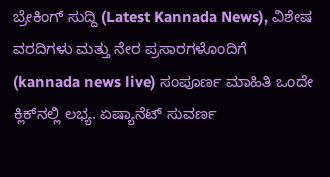ಬ್ರೇಕಿಂಗ್ ಸುದ್ದಿ (Latest Kannada News), ವಿಶೇಷ ವರದಿಗಳು ಮತ್ತು ನೇರ ಪ್ರಸಾರಗಳೊಂದಿಗೆ (kannada news live) ಸಂಪೂರ್ಣ ಮಾಹಿತಿ ಒಂದೇ ಕ್ಲಿಕ್‌ನಲ್ಲಿ ಲಭ್ಯ. ಏಷ್ಯಾನೆಟ್ ಸುವರ್ಣ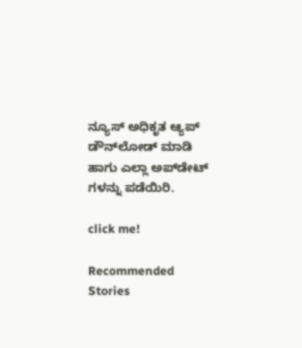ನ್ಯೂಸ್ ಅಧಿಕೃತ ಆ್ಯಪ್ ಡೌನ್‌ಲೋಡ್ ಮಾಡಿ ಹಾಗು ಎಲ್ಲಾ ಅಪ್‌ಡೇಟ್ ಗಳನ್ನು ಪಡೆಯಿರಿ.

click me!

Recommended Stories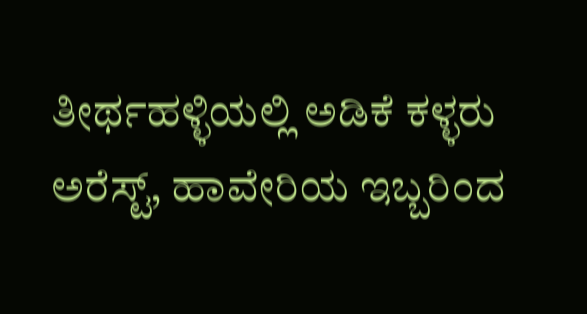ತೀರ್ಥಹಳ್ಳಿಯಲ್ಲಿ ಅಡಿಕೆ ಕಳ್ಳರು ಅರೆಸ್ಟ್, ಹಾವೇರಿಯ ಇಬ್ಬರಿಂದ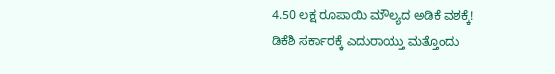4.50 ಲಕ್ಷ ರೂಪಾಯಿ ಮೌಲ್ಯದ ಅಡಿಕೆ ವಶಕ್ಕೆ!
ಡಿಕೆಶಿ ಸರ್ಕಾರಕ್ಕೆ ಎದುರಾಯ್ತು ಮತ್ತೊಂದು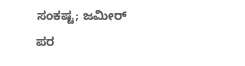ಸಂಕಷ್ಟ; ಜಮೀರ್ ಪರ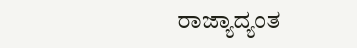ರಾಜ್ಯಾದ್ಯಂತ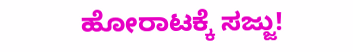ಹೋರಾಟಕ್ಕೆ ಸಜ್ಜು!